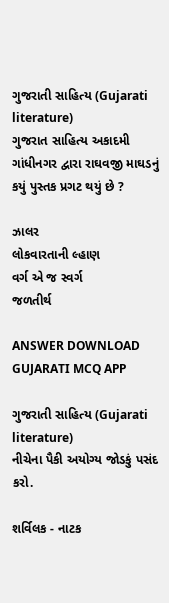ગુજરાતી સાહિત્ય (Gujarati literature)
ગુજરાત સાહિત્ય અકાદમી ગાંધીનગર દ્વારા રાઘવજી માઘડનું કયું પુસ્તક પ્રગટ થયું છે ?

ઝાલર
લોકવારતાની લ્હાણ
વર્ગ એ જ સ્વર્ગ
જળતીર્થ

ANSWER DOWNLOAD GUJARATI MCQ APP

ગુજરાતી સાહિત્ય (Gujarati literature)
નીચેના પૈકી અયોગ્ય જોડકું પસંદ કરો.

શર્વિલક - નાટક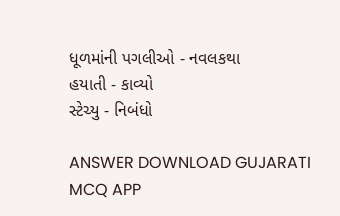ધૂળમાંની પગલીઓ - નવલકથા
હયાતી - કાવ્યો
સ્ટેચ્યુ - નિબંધો

ANSWER DOWNLOAD GUJARATI MCQ APP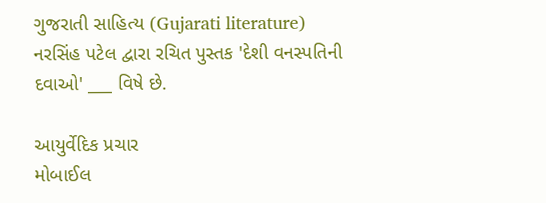ગુજરાતી સાહિત્ય (Gujarati literature)
નરસિંહ પટેલ દ્વારા રચિત પુસ્તક 'દેશી વનસ્પતિની દવાઓ' ___ વિષે છે.

આયુર્વેદિક પ્રચાર
મોબાઈલ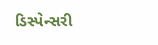ડિસ્પેન્સરી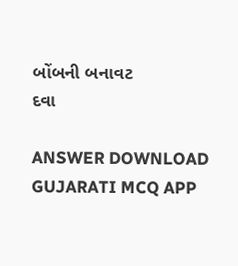બોંબની બનાવટ
દવા

ANSWER DOWNLOAD GUJARATI MCQ APP